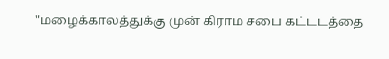"மழைக்காலத்துக்கு முன் கிராம சபை கட்டடத்தை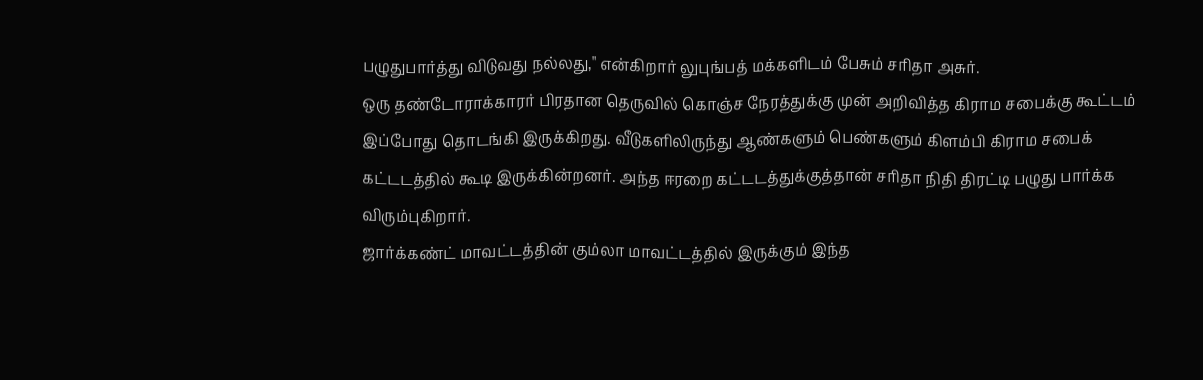பழுதுபார்த்து விடுவது நல்லது," என்கிறார் லுபுங்பத் மக்களிடம் பேசும் சரிதா அசுர்.
ஒரு தண்டோராக்காரர் பிரதான தெருவில் கொஞ்ச நேரத்துக்கு முன் அறிவித்த கிராம சபைக்கு கூட்டம் இப்போது தொடங்கி இருக்கிறது. வீடுகளிலிருந்து ஆண்களும் பெண்களும் கிளம்பி கிராம சபைக் கட்டடத்தில் கூடி இருக்கின்றனர். அந்த ஈரறை கட்டடத்துக்குத்தான் சரிதா நிதி திரட்டி பழுது பார்க்க விரும்புகிறார்.
ஜார்க்கண்ட் மாவட்டத்தின் கும்லா மாவட்டத்தில் இருக்கும் இந்த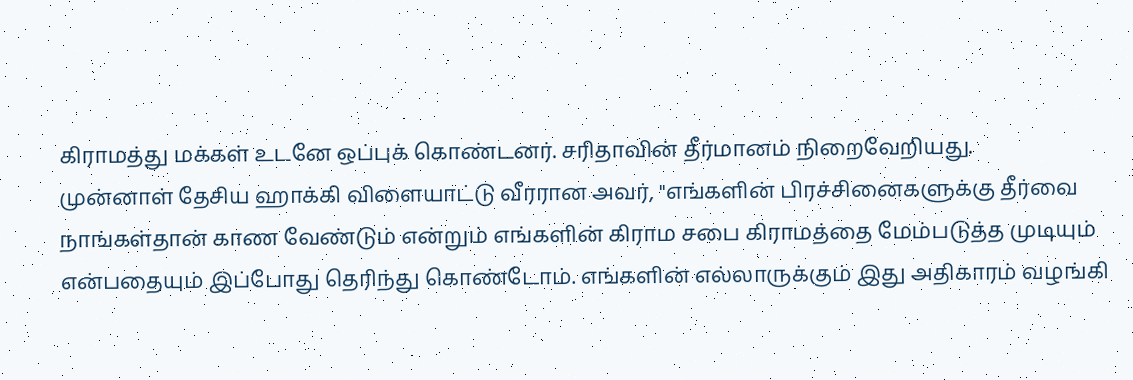கிராமத்து மக்கள் உடனே ஒப்புக் கொண்டனர். சரிதாவின் தீர்மானம் நிறைவேறியது.
முன்னாள் தேசிய ஹாக்கி விளையாட்டு வீரரான அவர், "எங்களின் பிரச்சினைகளுக்கு தீர்வை நாங்கள்தான் காண வேண்டும் என்றும் எங்களின் கிராம சபை கிராமத்தை மேம்படுத்த முடியும் என்பதையும் இப்போது தெரிந்து கொண்டோம். எங்களின் எல்லாருக்கும் இது அதிகாரம் வழங்கி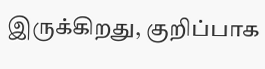இருக்கிறது, குறிப்பாக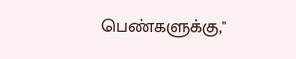பெண்களுக்கு,"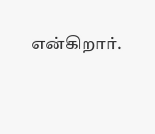என்கிறார்.